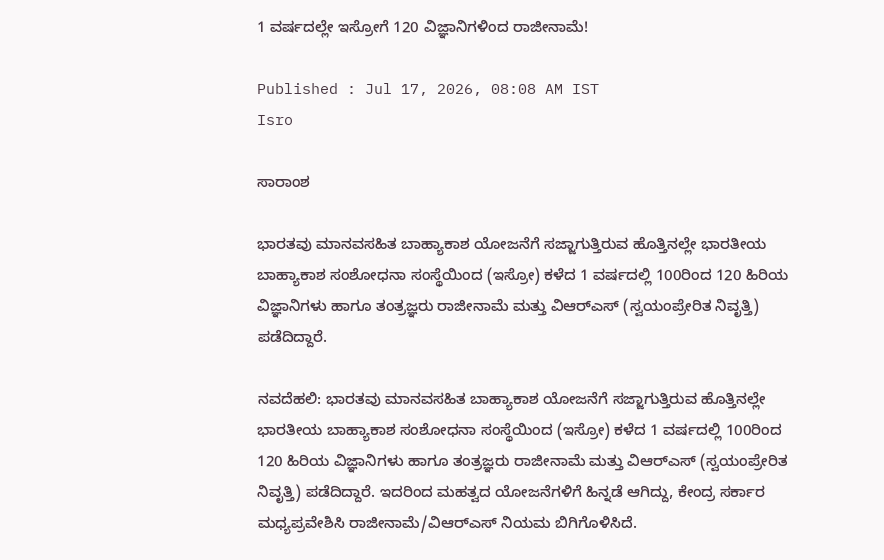1 ವರ್ಷದಲ್ಲೇ ಇಸ್ರೋಗೆ 120 ವಿಜ್ಞಾನಿಗಳಿಂದ ರಾಜೀನಾಮೆ!

Published : Jul 17, 2026, 08:08 AM IST
Isro

ಸಾರಾಂಶ

ಭಾರತವು ಮಾನವಸಹಿತ ಬಾಹ್ಯಾಕಾಶ ಯೋಜನೆಗೆ ಸಜ್ಜಾಗುತ್ತಿರುವ ಹೊತ್ತಿನಲ್ಲೇ ಭಾರತೀಯ ಬಾಹ್ಯಾಕಾಶ ಸಂಶೋಧನಾ ಸಂಸ್ಥೆಯಿಂದ (ಇಸ್ರೋ) ಕಳೆದ 1 ವರ್ಷದಲ್ಲಿ 100ರಿಂದ 120 ಹಿರಿಯ ವಿಜ್ಞಾನಿಗಳು ಹಾಗೂ ತಂತ್ರಜ್ಞರು ರಾಜೀನಾಮೆ ಮತ್ತು ವಿಆರ್‌ಎಸ್ (ಸ್ವಯಂಪ್ರೇರಿತ ನಿವೃತ್ತಿ) ಪಡೆದಿದ್ದಾರೆ.

ನವದೆಹಲಿ: ಭಾರತವು ಮಾನವಸಹಿತ ಬಾಹ್ಯಾಕಾಶ ಯೋಜನೆಗೆ ಸಜ್ಜಾಗುತ್ತಿರುವ ಹೊತ್ತಿನಲ್ಲೇ ಭಾರತೀಯ ಬಾಹ್ಯಾಕಾಶ ಸಂಶೋಧನಾ ಸಂಸ್ಥೆಯಿಂದ (ಇಸ್ರೋ) ಕಳೆದ 1 ವರ್ಷದಲ್ಲಿ 100ರಿಂದ 120 ಹಿರಿಯ ವಿಜ್ಞಾನಿಗಳು ಹಾಗೂ ತಂತ್ರಜ್ಞರು ರಾಜೀನಾಮೆ ಮತ್ತು ವಿಆರ್‌ಎಸ್ (ಸ್ವಯಂಪ್ರೇರಿತ ನಿವೃತ್ತಿ) ಪಡೆದಿದ್ದಾರೆ. ಇದರಿಂದ ಮಹತ್ವದ ಯೋಜನೆಗಳಿಗೆ ಹಿನ್ನಡೆ ಆಗಿದ್ದು, ಕೇಂದ್ರ ಸರ್ಕಾರ ಮಧ್ಯಪ್ರವೇಶಿಸಿ ರಾಜೀನಾಮೆ/ವಿಆರ್‌ಎಸ್ ನಿಯಮ ಬಿಗಿಗೊಳಿಸಿದೆ.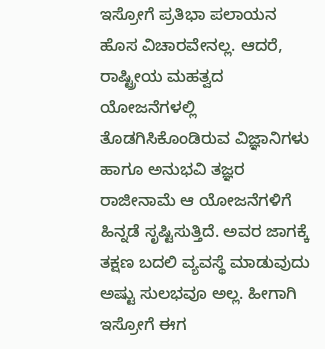ಇಸ್ರೋಗೆ ಪ್ರತಿಭಾ ಪಲಾಯನ ಹೊಸ ವಿಚಾರವೇನಲ್ಲ. ಆದರೆ, ರಾಷ್ಟ್ರೀಯ ಮಹತ್ವದ ಯೋಜನೆಗಳಲ್ಲಿ ತೊಡಗಿಸಿಕೊಂಡಿರುವ ವಿಜ್ಞಾನಿಗಳು ಹಾಗೂ ಅನುಭವಿ ತಜ್ಞರ ರಾಜೀನಾಮೆ ಆ ಯೋಜನೆಗಳಿಗೆ ಹಿನ್ನಡೆ ಸೃಷ್ಟಿಸುತ್ತಿದೆ. ಅವರ ಜಾಗಕ್ಕೆ ತಕ್ಷಣ ಬದಲಿ ವ್ಯವಸ್ಥೆ ಮಾಡುವುದು ಅಷ್ಟು ಸುಲಭವೂ ಅಲ್ಲ. ಹೀಗಾಗಿ ಇಸ್ರೋಗೆ ಈಗ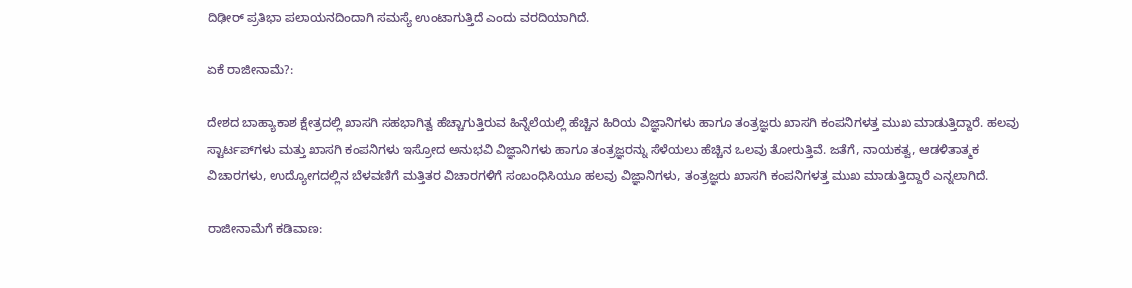ದಿಢೀರ್‌ ಪ್ರತಿಭಾ ಪಲಾಯನದಿಂದಾಗಿ ಸಮಸ್ಯೆ ಉಂಟಾಗುತ್ತಿದೆ ಎಂದು ವರದಿಯಾಗಿದೆ.

ಏಕೆ ರಾಜೀನಾಮೆ?:

ದೇಶದ ಬಾಹ್ಯಾಕಾಶ ಕ್ಷೇತ್ರದಲ್ಲಿ ಖಾಸಗಿ ಸಹಭಾಗಿತ್ವ ಹೆಚ್ಚಾಗುತ್ತಿರುವ ಹಿನ್ನೆಲೆಯಲ್ಲಿ ಹೆಚ್ಚಿನ ಹಿರಿಯ ವಿಜ್ಞಾನಿಗಳು ಹಾಗೂ ತಂತ್ರಜ್ಞರು ಖಾಸಗಿ ಕಂಪನಿಗಳತ್ತ ಮುಖ ಮಾಡುತ್ತಿದ್ದಾರೆ. ಹಲವು ಸ್ಟಾರ್ಟಪ್‌ಗಳು ಮತ್ತು ಖಾಸಗಿ ಕಂಪನಿಗಳು ಇಸ್ರೋದ ಅನುಭವಿ ವಿಜ್ಞಾನಿಗಳು ಹಾಗೂ ತಂತ್ರಜ್ಞರನ್ನು ಸೆಳೆಯಲು ಹೆಚ್ಚಿನ ಒಲವು ತೋರುತ್ತಿವೆ. ಜತೆಗೆ, ನಾಯಕತ್ವ, ಆಡಳಿತಾತ್ಮಕ ವಿಚಾರಗಳು, ಉದ್ಯೋಗದಲ್ಲಿನ ಬೆಳವಣಿಗೆ ಮತ್ತಿತರ ವಿಚಾರಗಳಿಗೆ ಸಂಬಂಧಿಸಿಯೂ ಹಲವು ವಿಜ್ಞಾನಿಗಳು, ತಂತ್ರಜ್ಞರು ಖಾಸಗಿ ಕಂಪನಿಗಳತ್ತ ಮುಖ ಮಾಡುತ್ತಿದ್ದಾರೆ ಎನ್ನಲಾಗಿದೆ.

ರಾಜೀನಾಮೆಗೆ ಕಡಿವಾಣ: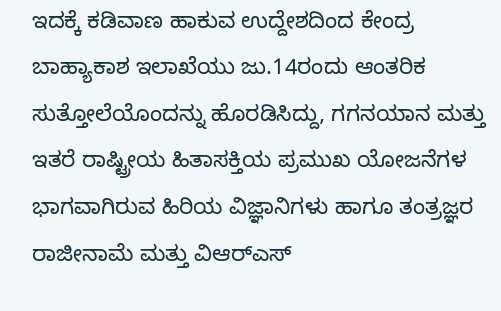ಇದಕ್ಕೆ ಕಡಿವಾಣ ಹಾಕುವ ಉದ್ದೇಶದಿಂದ ಕೇಂದ್ರ ಬಾಹ್ಯಾಕಾಶ ಇಲಾಖೆಯು ಜು.14ರಂದು ಆಂತರಿಕ ಸುತ್ತೋಲೆಯೊಂದನ್ನು ಹೊರಡಿಸಿದ್ದು, ಗಗನಯಾನ ಮತ್ತು ಇತರೆ ರಾಷ್ಟ್ರೀಯ ಹಿತಾಸಕ್ತಿಯ ಪ್ರಮುಖ ಯೋಜನೆಗಳ ಭಾಗವಾಗಿರುವ ಹಿರಿಯ ವಿಜ್ಞಾನಿಗಳು ಹಾಗೂ ತಂತ್ರಜ್ಞರ ರಾಜೀನಾಮೆ ಮತ್ತು ವಿಆರ್‌ಎಸ್‌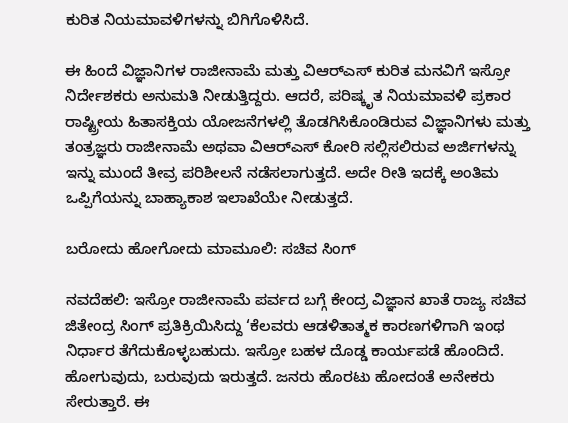ಕುರಿತ ನಿಯಮಾವಳಿಗಳನ್ನು ಬಿಗಿಗೊಳಿಸಿದೆ.

ಈ ಹಿಂದೆ ವಿಜ್ಞಾನಿಗಳ ರಾಜೀನಾಮೆ ಮತ್ತು ವಿಆರ್‌ಎಸ್‌ ಕುರಿತ ಮನವಿಗೆ ಇಸ್ರೋ ನಿರ್ದೇಶಕರು ಅನುಮತಿ ನೀಡುತ್ತಿದ್ದರು. ಆದರೆ, ಪರಿಷ್ಕೃತ ನಿಯಮಾವಳಿ ಪ್ರಕಾರ ರಾಷ್ಟ್ರೀಯ ಹಿತಾಸಕ್ತಿಯ ಯೋಜನೆಗಳಲ್ಲಿ ತೊಡಗಿಸಿಕೊಂಡಿರುವ ವಿಜ್ಞಾನಿಗಳು ಮತ್ತು ತಂತ್ರಜ್ಞರು ರಾಜೀನಾಮೆ ಅಥವಾ ವಿಆರ್‌ಎಸ್‌ ಕೋರಿ ಸಲ್ಲಿಸಲಿರುವ ಅರ್ಜಿಗಳನ್ನು ಇನ್ನು ಮುಂದೆ ತೀವ್ರ ಪರಿಶೀಲನೆ ನಡೆಸಲಾಗುತ್ತದೆ. ಅದೇ ರೀತಿ ಇದಕ್ಕೆ ಅಂತಿಮ ಒಪ್ಪಿಗೆಯನ್ನು ಬಾಹ್ಯಾಕಾಶ ಇಲಾಖೆಯೇ ನೀಡುತ್ತದೆ.

ಬರೋದು ಹೋಗೋದು ಮಾಮೂಲಿ: ಸಚಿವ ಸಿಂಗ್‌

ನವದೆಹಲಿ: ಇಸ್ರೋ ರಾಜೀನಾಮೆ ಪರ್ವದ ಬಗ್ಗೆ ಕೇಂದ್ರ ವಿಜ್ಞಾನ ಖಾತೆ ರಾಜ್ಯ ಸಚಿವ ಜಿತೇಂದ್ರ ಸಿಂಗ್‌ ಪ್ರತಿಕ್ರಿಯಿಸಿದ್ದು ‘ಕೆಲವರು ಆಡಳಿತಾತ್ಮಕ ಕಾರಣಗಳಿಗಾಗಿ ಇಂಥ ನಿರ್ಧಾರ ತೆಗೆದುಕೊಳ್ಳಬಹುದು. ಇಸ್ರೋ ಬಹಳ ದೊಡ್ಡ ಕಾರ್ಯಪಡೆ ಹೊಂದಿದೆ. ಹೋಗುವುದು, ಬರುವುದು ಇರುತ್ತದೆ. ಜನರು ಹೊರಟು ಹೋದಂತೆ ಅನೇಕರು ಸೇರುತ್ತಾರೆ. ಈ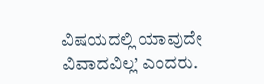ವಿಷಯದಲ್ಲಿ ಯಾವುದೇ ವಿವಾದವಿಲ್ಲ’ ಎಂದರು.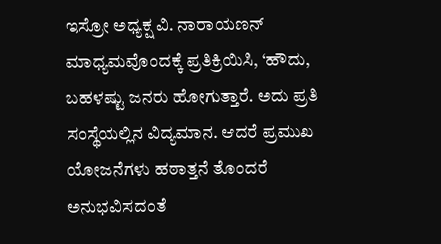ಇಸ್ರೋ ಅಧ್ಯಕ್ಷ ವಿ. ನಾರಾಯಣನ್‌ ಮಾಧ್ಯಮವೊಂದಕ್ಕೆ ಪ್ರತಿಕ್ರಿಯಿಸಿ, ‘ಹೌದು, ಬಹಳಷ್ಟು ಜನರು ಹೋಗುತ್ತಾರೆ. ಅದು ಪ್ರತಿ ಸಂಸ್ಥೆಯಲ್ಲಿನ ವಿದ್ಯಮಾನ. ಆದರೆ ಪ್ರಮುಖ ಯೋಜನೆಗಳು ಹಠಾತ್ತನೆ ತೊಂದರೆ ಅನುಭವಿಸದಂತೆ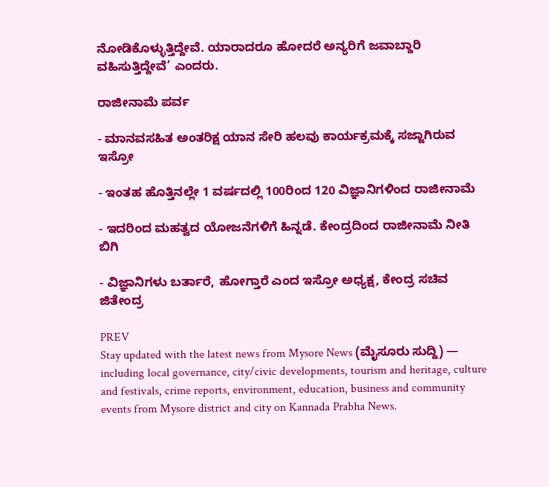ನೋಡಿಕೊಳ್ಳುತ್ತಿದ್ದೇವೆ. ಯಾರಾದರೂ ಹೋದರೆ ಅನ್ಯರಿಗೆ ಜವಾಬ್ದಾರಿ ವಹಿಸುತ್ತಿದ್ದೇವೆ’ ಎಂದರು.

ರಾಜೀನಾಮೆ ಪರ್ವ

- ಮಾನವಸಹಿತ ಅಂತರಿಕ್ಷ ಯಾನ ಸೇರಿ ಹಲವು ಕಾರ್ಯಕ್ರಮಕ್ಕೆ ಸಜ್ಜಾಗಿರುವ ಇಸ್ರೋ

- ಇಂತಹ ಹೊತ್ತಿನಲ್ಲೇ 1 ವರ್ಷದಲ್ಲಿ 100ರಿಂದ 120 ವಿಜ್ಞಾನಿಗಳಿಂದ ರಾಜೀನಾಮೆ

- ಇದರಿಂದ ಮಹತ್ವದ ಯೋಜನೆಗಳಿಗೆ ಹಿನ್ನಡೆ. ಕೇಂದ್ರದಿಂದ ರಾಜೀನಾಮೆ ನೀತಿ ಬಿಗಿ

- ವಿಜ್ಞಾನಿಗಳು ಬರ್ತಾರೆ, ಹೋಗ್ತಾರೆ ಎಂದ ಇಸ್ರೋ ಅಧ್ಯಕ್ಷ, ಕೇಂದ್ರ ಸಚಿವ ಜಿತೇಂದ್ರ

PREV
Stay updated with the latest news from Mysore News (ಮೈಸೂರು ಸುದ್ದಿ) — including local governance, city/civic developments, tourism and heritage, culture and festivals, crime reports, environment, education, business and community events from Mysore district and city on Kannada Prabha News.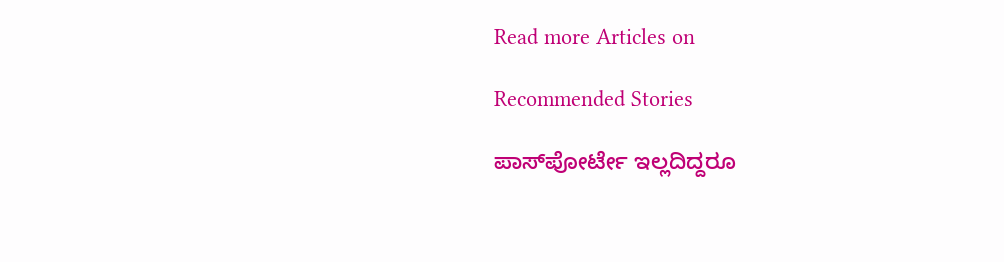Read more Articles on

Recommended Stories

ಪಾಸ್‌ಪೋರ್ಟೇ ಇಲ್ಲದಿದ್ದರೂ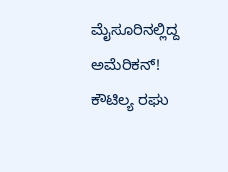ಮೈಸೂರಿನಲ್ಲಿದ್ದ ಅಮೆರಿಕನ್‌!
ಕೌಟಿಲ್ಯ ರಘು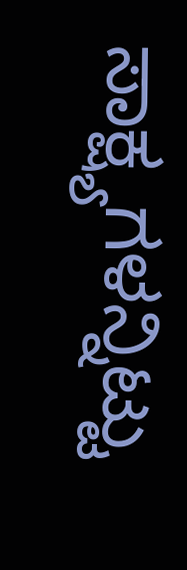ಸಾಕ್ಷ್ಯಗಳನ್ನಿಟ್ಟು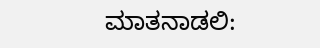ಮಾತನಾಡಲಿ: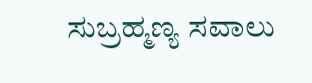ಸುಬ್ರಹ್ಮಣ್ಯ ಸವಾಲು